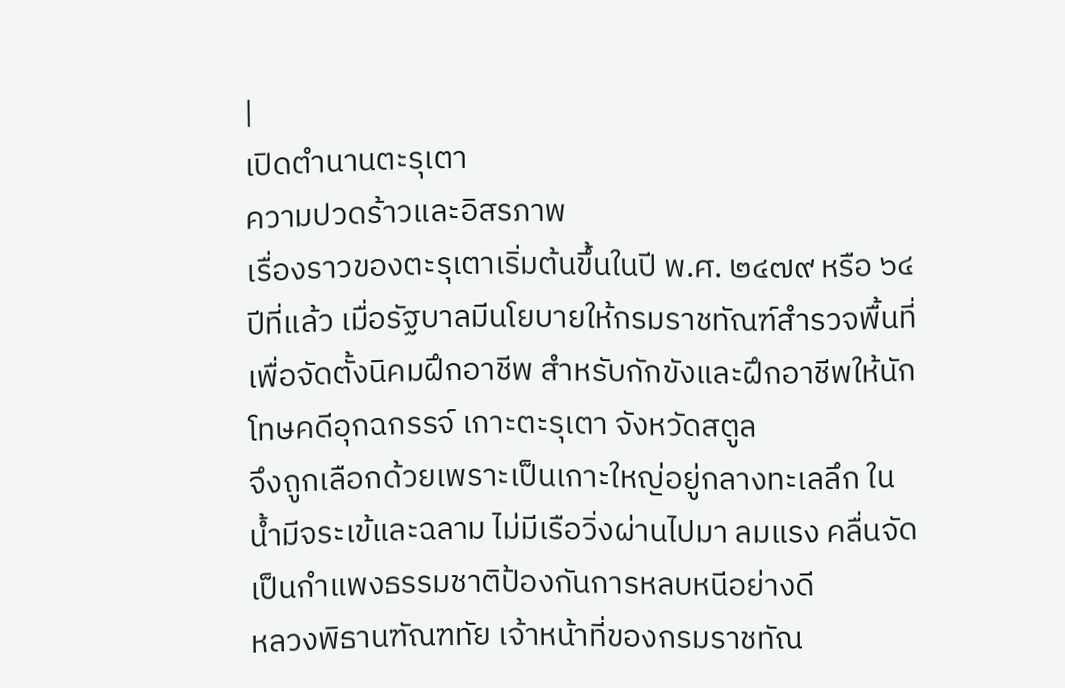|
เปิดตำนานตะรุเตา
ความปวดร้าวและอิสรภาพ
เรื่องราวของตะรุเตาเริ่มต้นขึ้นในปี พ.ศ. ๒๔๗๙ หรือ ๖๔ ปีที่แล้ว เมื่อรัฐบาลมีนโยบายให้กรมราชทัณฑ์สำรวจพื้นที่
เพื่อจัดตั้งนิคมฝึกอาชีพ สำหรับกักขังและฝึกอาชีพให้นักโทษคดีอุกฉกรรจ์ เกาะตะรุเตา จังหวัดสตูล
จึงถูกเลือกด้วยเพราะเป็นเกาะใหญ่อยู่กลางทะเลลึก ในน้ำมีจระเข้และฉลาม ไม่มีเรือวิ่งผ่านไปมา ลมแรง คลื่นจัด
เป็นกำแพงธรรมชาติป้องกันการหลบหนีอย่างดี
หลวงพิธานฑัณฑทัย เจ้าหน้าที่ของกรมราชทัณ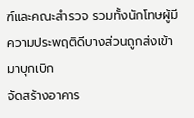ฑ์และคณะสำรวจ รวมทั้งนักโทษผู้มีความประพฤติดีบางส่วนถูกส่งเข้ามาบุกเบิก
จัดสร้างอาคาร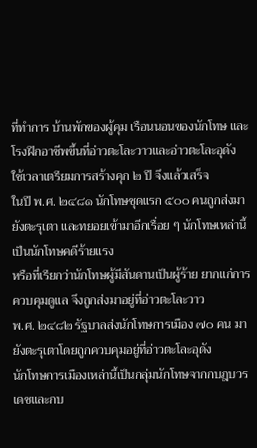ที่ทำการ บ้านพักของผู้คุม เรือนนอนของนักโทษ และโรงฝึกอาชีพขึ้นที่อ่าวตะโละวาวและอ่าวตะโละอุดัง
ใช้เวลาเตรียมการสร้างคุก ๒ ปี จึงแล้วเสร็จ
ในปี พ.ศ. ๒๔๘๑ นักโทษชุดแรก ๕๐๐ คนถูกส่งมายังตะรุเตา และทยอยเข้ามาอีกเรื่อย ๆ นักโทษเหล่านี้เป็นนักโทษคดีร้ายแรง
หรือที่เรียกว่านักโทษผู้มีสันดานเป็นผู้ร้าย ยากแก่การควบคุมดูแล จึงถูกส่งมาอยู่ที่อ่าวตะโละวาว
พ.ศ. ๒๔๘๒ รัฐบาลส่งนักโทษการเมือง ๗๐ คน มายังตะรุเตาโดยถูกควบคุมอยู่ที่อ่าวตะโละอุดัง
นักโทษการเมืองเหล่านี้เป็นกลุ่มนักโทษจากกบฎบวรเดชและกบ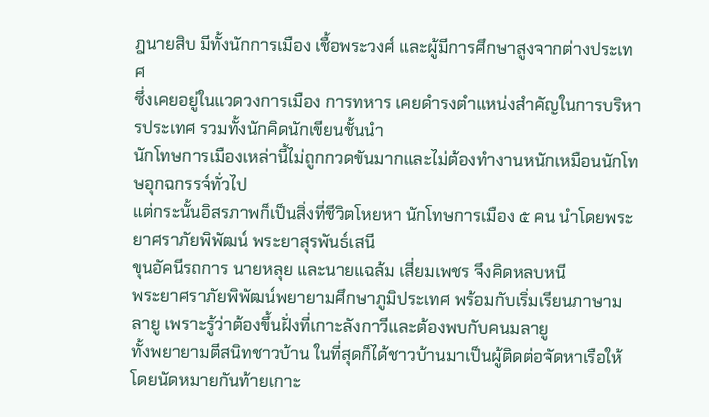ฎนายสิบ มีทั้งนักการเมือง เชื้อพระวงศ์ และผู้มีการศึกษาสูงจากต่างประเทศ
ซึ่งเคยอยู่ในแวดวงการเมือง การทหาร เคยดำรงตำแหน่งสำคัญในการบริหารประเทศ รวมทั้งนักคิดนักเขียนชั้นนำ
นักโทษการเมืองเหล่านี้ไม่ถูกกวดขันมากและไม่ต้องทำงานหนักเหมือนนักโทษอุกฉกรรจ์ทั่วไป
แต่กระนั้นอิสรภาพก็เป็นสิ่งที่ชีวิตโหยหา นักโทษการเมือง ๕ คน นำโดยพระยาศราภัยพิพัฒน์ พระยาสุรพันธ์เสนี
ขุนอัคนีรถการ นายหลุย และนายแฉล้ม เสี่ยมเพชร จึงคิดหลบหนี
พระยาศราภัยพิพัฒน์พยายามศึกษาภูมิประเทศ พร้อมกับเริ่มเรียนภาษามลายู เพราะรู้ว่าต้องขึ้นฝั่งที่เกาะลังกาวีและต้องพบกับคนมลายู
ทั้งพยายามตีสนิทชาวบ้าน ในที่สุดก็ได้ชาวบ้านมาเป็นผู้ติดต่อจัดหาเรือให้ โดยนัดหมายกันท้ายเกาะ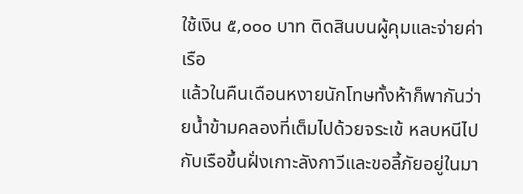ใช้เงิน ๕,๐๐๐ บาท ติดสินบนผู้คุมและจ่ายค่าเรือ
แล้วในคืนเดือนหงายนักโทษทั้งห้าก็พากันว่ายน้ำข้ามคลองที่เต็มไปด้วยจระเข้ หลบหนีไปกับเรือขึ้นฝั่งเกาะลังกาวีและขอลี้ภัยอยู่ในมา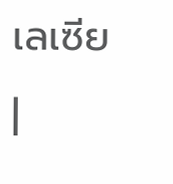เลเซีย
|